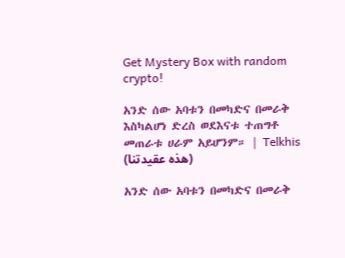Get Mystery Box with random crypto!

አንድ ሰው አባቱን በመካድና በመራቅ እስካልሆነ ድረስ ወደእናቱ ተጠግቶ መጠራቱ ሀራም አይሆንም። | Telkhis (هذه عقيدتنا)

አንድ ሰው አባቱን በመካድና በመራቅ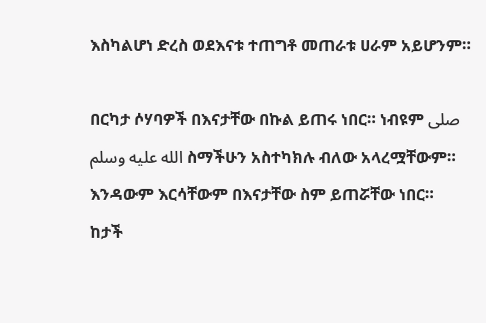እስካልሆነ ድረስ ወደእናቱ ተጠግቶ መጠራቱ ሀራም አይሆንም።

በርካታ ሶሃባዎች በእናታቸው በኩል ይጠሩ ነበር። ነብዩም صلى الله عليه وسلم ስማችሁን አስተካክሉ ብለው አላረሟቸውም። እንዳውም እርሳቸውም በእናታቸው ስም ይጠሯቸው ነበር።
ከታች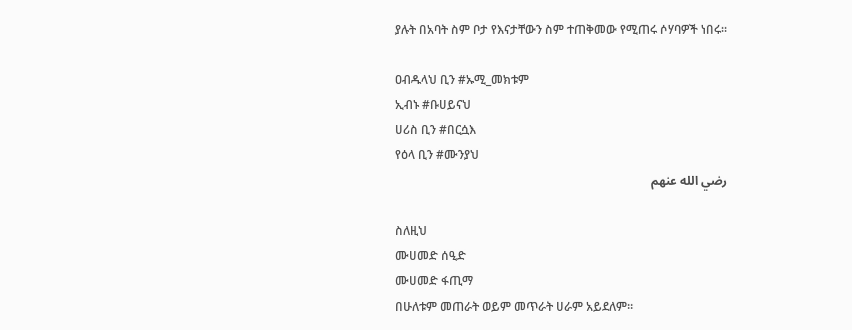ያሉት በአባት ስም ቦታ የእናታቸውን ስም ተጠቅመው የሚጠሩ ሶሃባዎች ነበሩ።

ዐብዱላህ ቢን #ኡሚ_መክቱም
ኢብኑ #ቡሀይናህ
ሀሪስ ቢን #በርሷእ
የዕላ ቢን #ሙንያህ
رضي الله عنهم

ስለዚህ
ሙሀመድ ሰዒድ
ሙሀመድ ፋጢማ
በሁለቱም መጠራት ወይም መጥራት ሀራም አይደለም።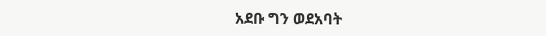አደቡ ግን ወደአባት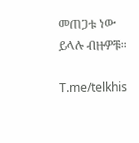መጠጋቱ ነው ይላሉ ብዙዎቹ።

T.me/telkhis